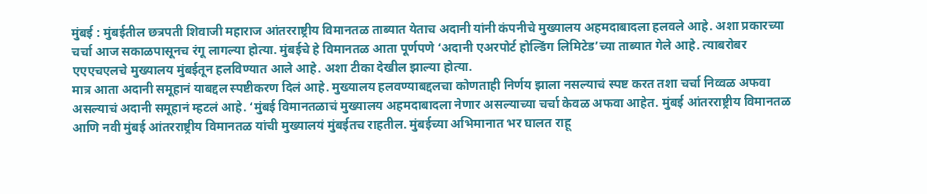मुंबई : मुंबईतील छत्रपती शिवाजी महाराज आंतरराष्ट्रीय विमानतळ ताब्यात येताच अदानी यांनी कंपनीचे मुख्यालय अहमदाबादला हलवले आहे. अशा प्रकारच्या चर्चा आज सकाळपासूनच रंगू लागल्या होत्या. मुंबईचे हे विमानतळ आता पूर्णपणे ‘अदानी एअरपोर्ट होल्डिंग लिमिटेड’च्या ताब्यात गेले आहे. त्याबरोबर एएएचएलचे मुख्यालय मुंबईतून हलविण्यात आले आहे. अशा टीका देखील झाल्या होत्या.
मात्र आता अदानी समूहानं याबद्दल स्पष्टीकरण दिलं आहे. मुख्यालय हलवण्याबद्दलचा कोणताही निर्णय झाला नसल्याचं स्पष्ट करत तशा चर्चा निव्वळ अफवा असल्याचं अदानी समूहानं म्हटलं आहे. ‘मुंबई विमानतळाचं मुख्यालय अहमदाबादला नेणार असल्याच्या चर्चा केवळ अफवा आहेत. मुंबई आंतरराष्ट्रीय विमानतळ आणि नवी मुंबई आंतरराष्ट्रीय विमानतळ यांची मुख्यालयं मुंबईतच राहतील. मुंबईच्या अभिमानात भर घालत राहू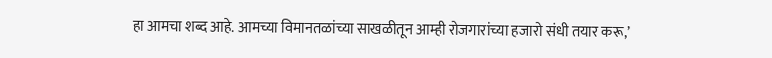हा आमचा शब्द आहे. आमच्या विमानतळांच्या साखळीतून आम्ही रोजगारांच्या हजारो संधी तयार करू,’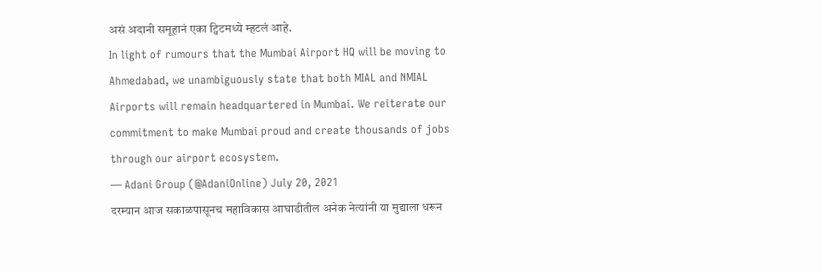असं अदानी समूहानं एका ट्विटमध्ये म्हटलं आहे.
In light of rumours that the Mumbai Airport HQ will be moving to Ahmedabad, we unambiguously state that both MIAL and NMIAL Airports will remain headquartered in Mumbai. We reiterate our commitment to make Mumbai proud and create thousands of jobs through our airport ecosystem.
— Adani Group (@AdaniOnline) July 20, 2021
दरम्यान आज सकाळपासूनच महाविकास आघाडीतील अनेक नेत्यांनी या मुद्याला धरून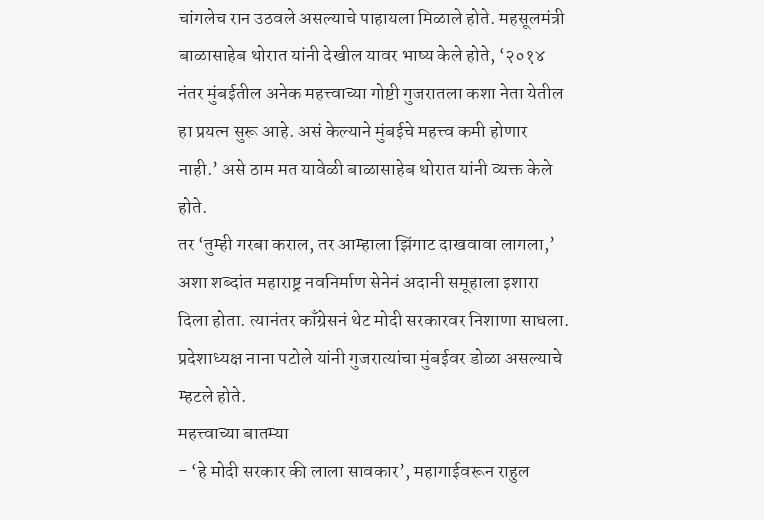चांगलेच रान उठवले असल्याचे पाहायला मिळाले होते. महसूलमंत्री बाळासाहेब थोरात यांनी देखील यावर भाष्य केले होते, ‘२०१४ नंतर मुंबईतील अनेक महत्त्वाच्या गोष्टी गुजरातला कशा नेता येतील हा प्रयत्न सुरू आहे. असं केल्याने मुंबईचे महत्त्व कमी होणार नाही.’ असे ठाम मत यावेळी बाळासाहेब थोरात यांनी व्यक्त केले होते.
तर ‘तुम्ही गरबा कराल, तर आम्हाला झिंगाट दाखवावा लागला,’ अशा शब्दांत महाराष्ट्र नवनिर्माण सेनेनं अदानी समूहाला इशारा दिला होता. त्यानंतर काँग्रेसनं थेट मोदी सरकारवर निशाणा साधला. प्रदेशाध्यक्ष नाना पटोले यांनी गुजरात्यांचा मुंबईवर डोळा असल्याचे म्हटले होते.
महत्त्वाच्या बातम्या
- ‘हे मोदी सरकार की लाला सावकार’, महागाईवरून राहुल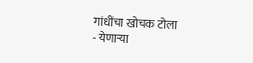गांधींचा खोचक टोला
- येणाऱ्या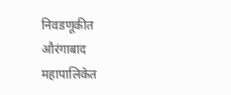निवडणूकीत औरंगाबाद महापालिकेत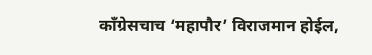काँग्रेसचाच ‘महापौर’ विराजमान होईल,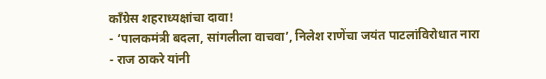काँग्रेस शहराध्यक्षांचा दावा!
- ‘पालकमंत्री बदला, सांगलीला वाचवा’, निलेश राणेंचा जयंत पाटलांविरोधात नारा
- राज ठाकरे यांनी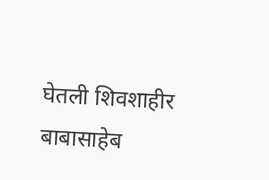घेतली शिवशाहीर बाबासाहेब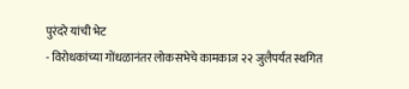पुरंदरे यांची भेट
- विरोधकांच्या गोंधळानंतर लोकसभेचे कामकाज २२ जुलैपर्यंत स्थगित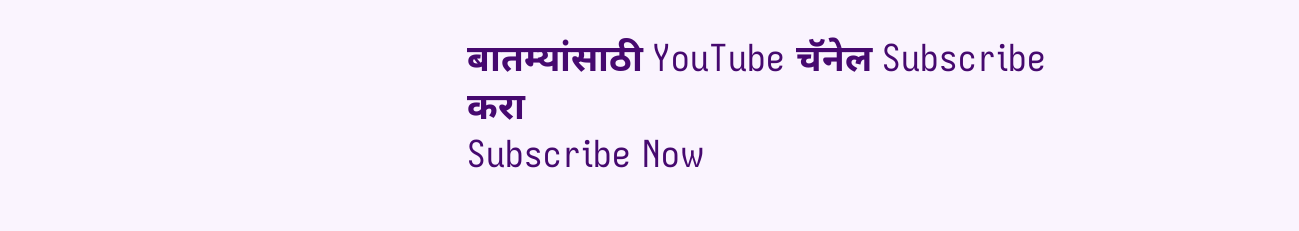बातम्यांसाठी YouTube चॅनेल Subscribe करा
Subscribe Now